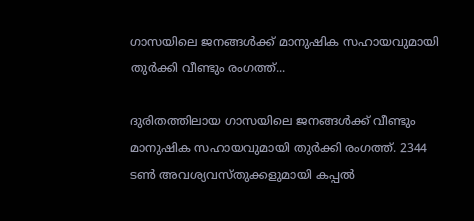ഗാസയിലെ ജനങ്ങൾക്ക് മാനുഷിക സഹായവുമായി തുർക്കി വീണ്ടും രംഗത്ത്...

ദുരിതത്തിലായ ഗാസയിലെ ജനങ്ങൾക്ക് വീണ്ടും മാനുഷിക സഹായവുമായി തുർക്കി രംഗത്ത്. 2344 ടൺ അവശ്യവസ്തുക്കളുമായി കപ്പൽ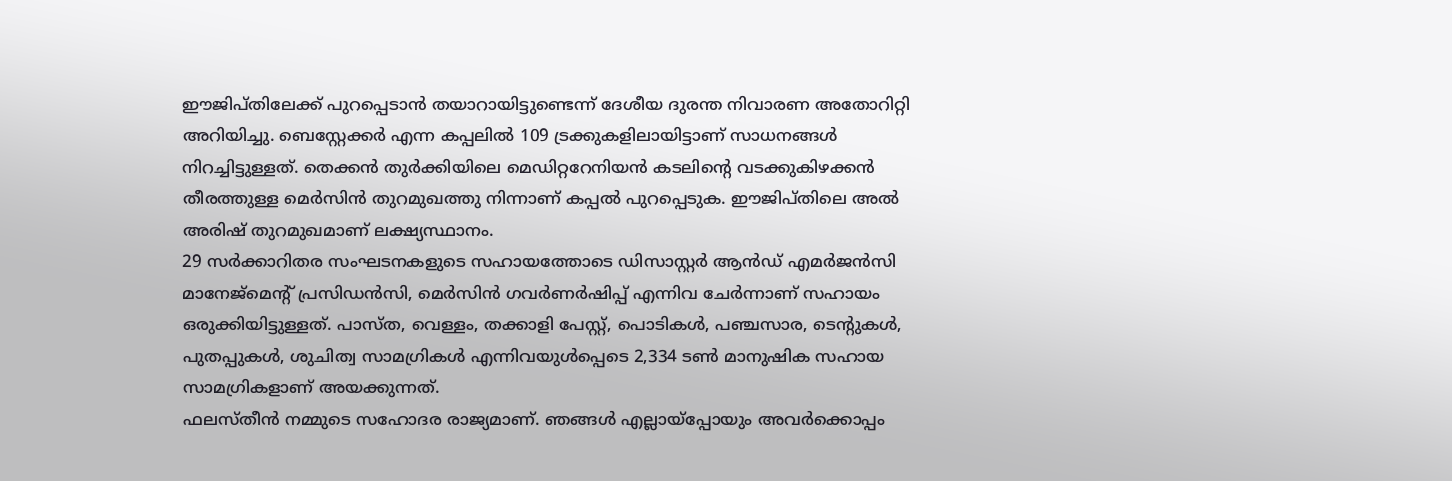ഈജിപ്തിലേക്ക് പുറപ്പെടാൻ തയാറായിട്ടുണ്ടെന്ന് ദേശീയ ദുരന്ത നിവാരണ അതോറിറ്റി അറിയിച്ചു. ബെസ്റ്റേക്കർ എന്ന കപ്പലിൽ 109 ട്രക്കുകളിലായിട്ടാണ് സാധനങ്ങൾ നിറച്ചിട്ടുള്ളത്. തെക്കൻ തുർക്കിയിലെ മെഡിറ്ററേനിയൻ കടലിന്റെ വടക്കുകിഴക്കൻ തീരത്തുള്ള മെർസിൻ തുറമുഖത്തു നിന്നാണ് കപ്പൽ പുറപ്പെടുക. ഈജിപ്തിലെ അൽ അരിഷ് തുറമുഖമാണ് ലക്ഷ്യസ്ഥാനം.
29 സർക്കാറിതര സംഘടനകളുടെ സഹായത്തോടെ ഡിസാസ്റ്റർ ആൻഡ് എമർജൻസി മാനേജ്മെന്റ് പ്രസിഡൻസി, മെർസിൻ ഗവർണർഷിപ്പ് എന്നിവ ചേർന്നാണ് സഹായം ഒരുക്കിയിട്ടുള്ളത്. പാസ്ത, വെള്ളം, തക്കാളി പേസ്റ്റ്, പൊടികൾ, പഞ്ചസാര, ടെന്റുകൾ, പുതപ്പുകൾ, ശുചിത്വ സാമഗ്രികൾ എന്നിവയുൾപ്പെടെ 2,334 ടൺ മാനുഷിക സഹായ സാമഗ്രികളാണ് അയക്കുന്നത്.
ഫലസ്തീൻ നമ്മുടെ സഹോദര രാജ്യമാണ്. ഞങ്ങൾ എല്ലായ്പ്പോയും അവർക്കൊപ്പം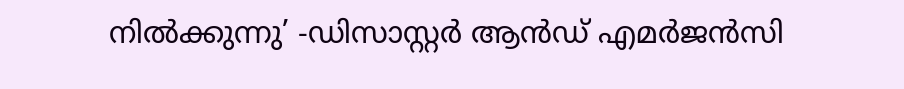നിൽക്കുന്നു’ -ഡിസാസ്റ്റർ ആൻഡ് എമർജൻസി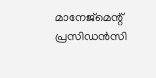മാനേജ്മെന്റ് പ്രസിഡൻസി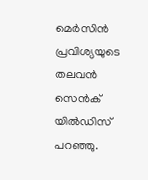മെർസിൻ പ്രവിശ്യയുടെ തലവൻ സെൻക് യിൽഡിസ് പറഞ്ഞു.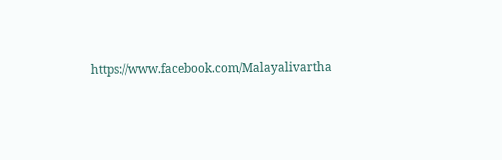https://www.facebook.com/Malayalivartha